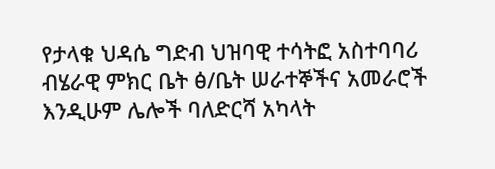የታላቁ ህዳሴ ግድብ ህዝባዊ ተሳትፎ አስተባባሪ ብሄራዊ ምክር ቤት ፅ/ቤት ሠራተኞችና አመራሮች እንዲሁም ሌሎች ባለድርሻ አካላት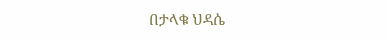በታላቁ ህዳሴ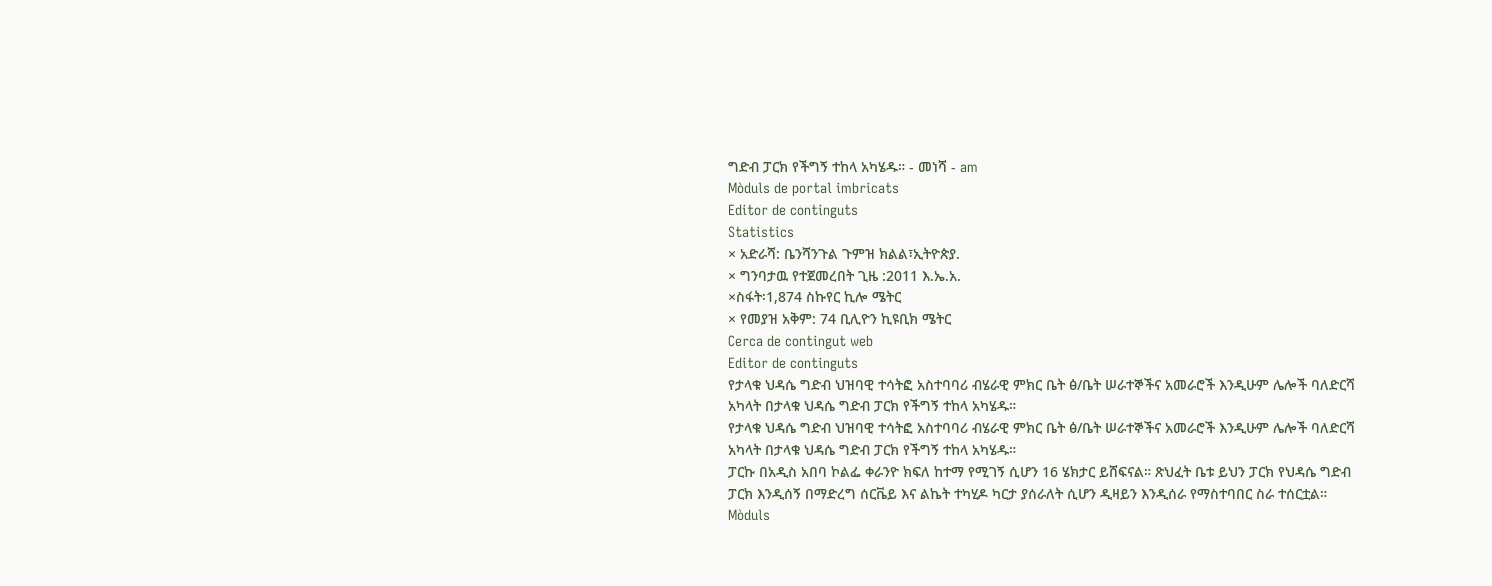ግድብ ፓርክ የችግኝ ተከላ አካሄዱ። - መነሻ - am
Mòduls de portal imbricats
Editor de continguts
Statistics
× አድራሻ: ቤንሻንጉል ጉምዝ ክልል፣ኢትዮጵያ.
× ግንባታዉ የተጀመረበት ጊዜ :2011 እ.ኤ.አ.
×ስፋት፡1,874 ስኩየር ኪሎ ሜትር
× የመያዝ አቅም: 74 ቢሊዮን ኪዩቢክ ሜትር
Cerca de contingut web
Editor de continguts
የታላቁ ህዳሴ ግድብ ህዝባዊ ተሳትፎ አስተባባሪ ብሄራዊ ምክር ቤት ፅ/ቤት ሠራተኞችና አመራሮች እንዲሁም ሌሎች ባለድርሻ አካላት በታላቁ ህዳሴ ግድብ ፓርክ የችግኝ ተከላ አካሄዱ።
የታላቁ ህዳሴ ግድብ ህዝባዊ ተሳትፎ አስተባባሪ ብሄራዊ ምክር ቤት ፅ/ቤት ሠራተኞችና አመራሮች እንዲሁም ሌሎች ባለድርሻ አካላት በታላቁ ህዳሴ ግድብ ፓርክ የችግኝ ተከላ አካሄዱ።
ፓርኩ በአዲስ አበባ ኮልፌ ቀራንዮ ክፍለ ከተማ የሚገኝ ሲሆን 16 ሄክታር ይሸፍናል። ጽህፈት ቤቱ ይህን ፓርክ የህዳሴ ግድብ ፓርክ እንዲሰኝ በማድረግ ሰርቬይ እና ልኬት ተካሂዶ ካርታ ያሰራለት ሲሆን ዲዛይን እንዲሰራ የማስተባበር ስራ ተሰርቷል።
Mòduls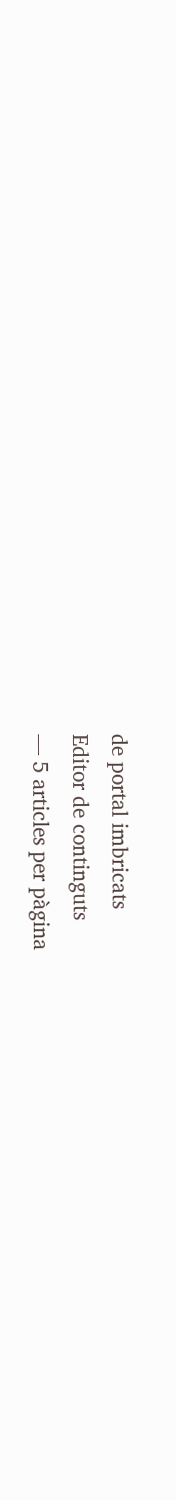de portal imbricats
Editor de continguts
— 5 articles per pàgina